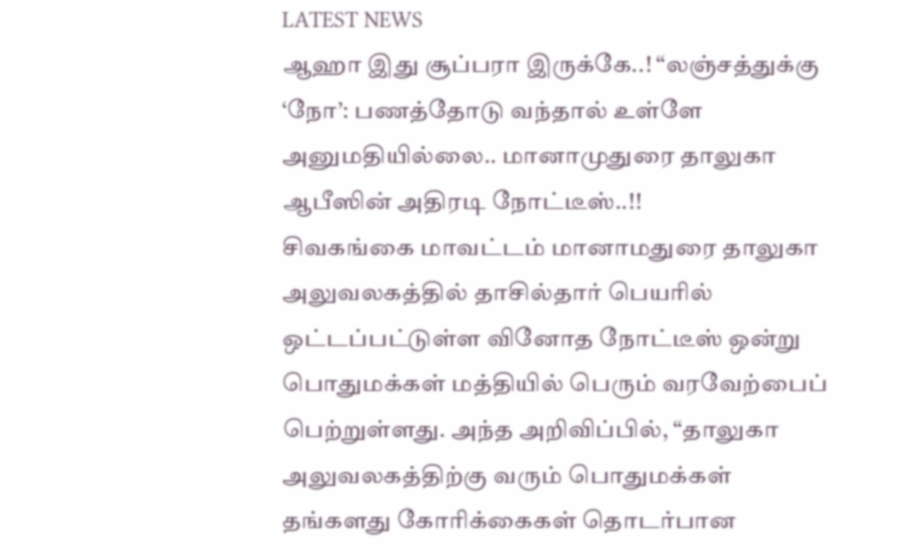LATEST NEWS
ஆஹா இது சூப்பரா இருக்கே..! “லஞ்சத்துக்கு ‘நோ’: பணத்தோடு வந்தால் உள்ளே அனுமதியில்லை.. மானாமுதுரை தாலுகா ஆபீஸின் அதிரடி நோட்டீஸ்..!!
சிவகங்கை மாவட்டம் மானாமதுரை தாலுகா அலுவலகத்தில் தாசில்தார் பெயரில் ஒட்டப்பட்டுள்ள வினோத நோட்டீஸ் ஒன்று பொதுமக்கள் மத்தியில் பெரும் வரவேற்பைப் பெற்றுள்ளது. அந்த அறிவிப்பில், “தாலுகா அலுவலகத்திற்கு வரும் பொதுமக்கள் தங்களது கோரிக்கைகள் தொடர்பான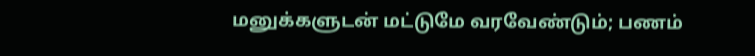மனுக்களுடன் மட்டுமே வரவேண்டும்; பணம்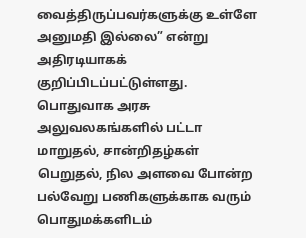வைத்திருப்பவர்களுக்கு உள்ளே அனுமதி இல்லை” என்று அதிரடியாகக் குறிப்பிடப்பட்டுள்ளது.
பொதுவாக அரசு அலுவலகங்களில் பட்டா மாறுதல், சான்றிதழ்கள் பெறுதல், நில அளவை போன்ற பல்வேறு பணிகளுக்காக வரும் பொதுமக்களிடம்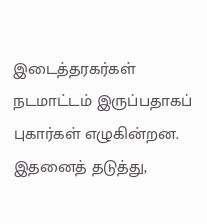இடைத்தரகர்கள் நடமாட்டம் இருப்பதாகப் புகார்கள் எழுகின்றன. இதனைத் தடுத்து,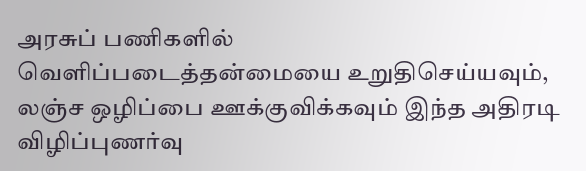அரசுப் பணிகளில் வெளிப்படைத்தன்மையை உறுதிசெய்யவும், லஞ்ச ஒழிப்பை ஊக்குவிக்கவும் இந்த அதிரடி விழிப்புணர்வு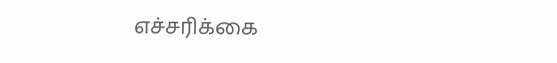எச்சரிக்கை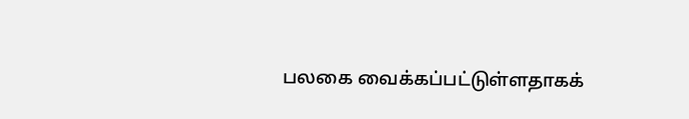பலகை வைக்கப்பட்டுள்ளதாகக்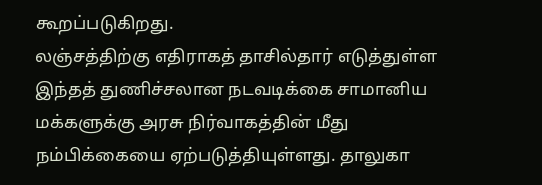கூறப்படுகிறது.
லஞ்சத்திற்கு எதிராகத் தாசில்தார் எடுத்துள்ள இந்தத் துணிச்சலான நடவடிக்கை சாமானிய மக்களுக்கு அரசு நிர்வாகத்தின் மீது நம்பிக்கையை ஏற்படுத்தியுள்ளது. தாலுகா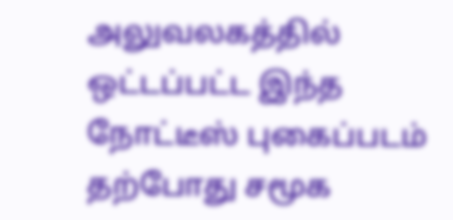அலுவலகத்தில் ஒட்டப்பட்ட இந்த நோட்டீஸ் புகைப்படம் தற்போது சமூக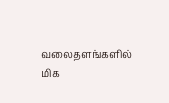வலைதளங்களில் மிக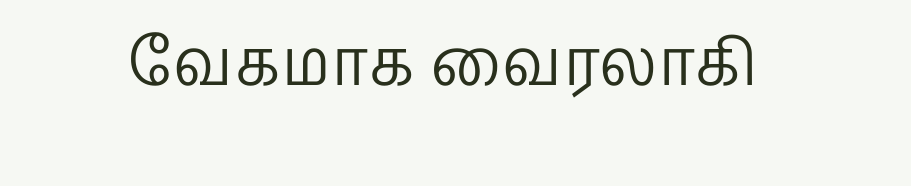வேகமாக வைரலாகி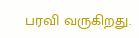பரவி வருகிறது.